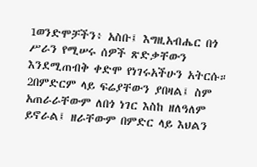1ወንድሞቻችን፥ አስቡ፤ እግዚአብሔር በጎ ሥራን የሚሠሩ ሰዎች ጽድቃቸውን እንደሚጠብቅ ቀድሞ የነገሩአችሁን አትርሱ። 2በምድርም ላይ ፍሬያቸውን ያበዛል፤ ስም አጠራራቸውም ለበጎ ነገር እስከ ዘለዓለም ይኖራል፤ ዘራቸውም በምድር ላይ እህልን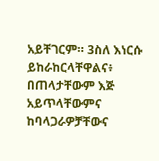አይቸገርም። 3ስለ እነርሱ ይከራከርላቸዋልና፥ በጠላታቸውም እጅ አይጥላቸውምና ከባላጋራዎቻቸውና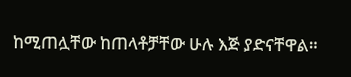ከሚጠሏቸው ከጠላቶቻቸው ሁሉ እጅ ያድናቸዋል።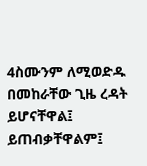4ስሙንም ለሚወድዱ በመከራቸው ጊዜ ረዳት ይሆናቸዋል፤ ይጠብቃቸዋልም፤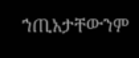ኀጢአታቸውንም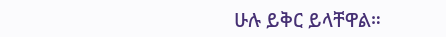ሁሉ ይቅር ይላቸዋል።